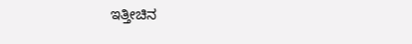ಇತ್ತೀಚಿನ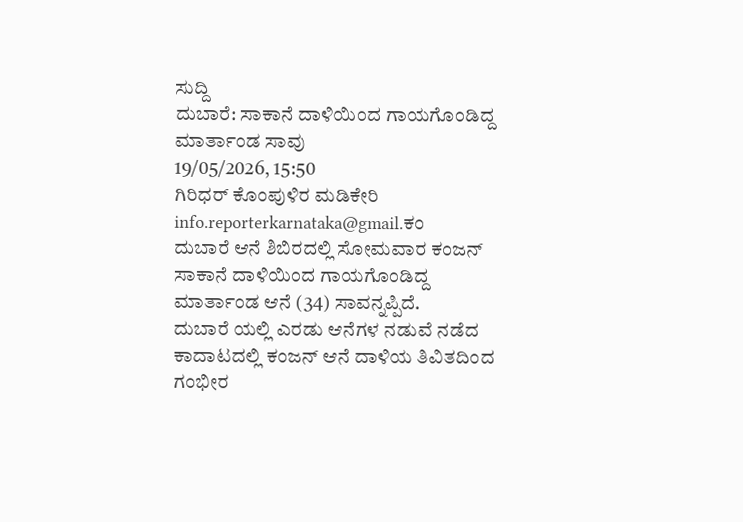ಸುದ್ದಿ
ದುಬಾರೆ: ಸಾಕಾನೆ ದಾಳಿಯಿಂದ ಗಾಯಗೊಂಡಿದ್ದ ಮಾರ್ತಾಂಡ ಸಾವು
19/05/2026, 15:50
ಗಿರಿಧರ್ ಕೊಂಪುಳಿರ ಮಡಿಕೇರಿ
info.reporterkarnataka@gmail.ಕಂ
ದುಬಾರೆ ಆನೆ ಶಿಬಿರದಲ್ಲಿ ಸೋಮವಾರ ಕಂಜನ್ ಸಾಕಾನೆ ದಾಳಿಯಿಂದ ಗಾಯಗೊಂಡಿದ್ದ ಮಾರ್ತಾಂಡ ಆನೆ (34) ಸಾವನ್ನಪ್ಪಿದೆ.
ದುಬಾರೆ ಯಲ್ಲಿ ಎರಡು ಆನೆಗಳ ನಡುವೆ ನಡೆದ ಕಾದಾಟದಲ್ಲಿ ಕಂಜನ್ ಆನೆ ದಾಳಿಯ ತಿವಿತದಿಂದ ಗಂಭೀರ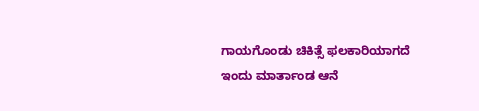ಗಾಯಗೊಂಡು ಚಿಕಿತ್ಸೆ ಫಲಕಾರಿಯಾಗದೆ ಇಂದು ಮಾರ್ತಾಂಡ ಆನೆ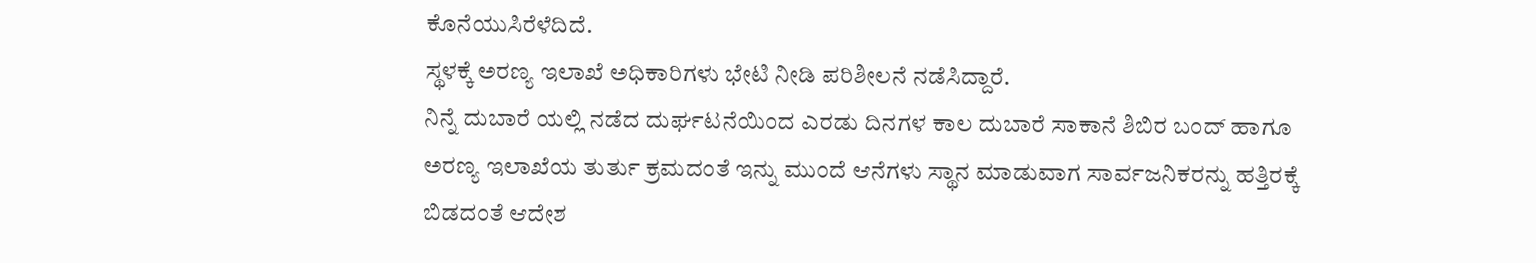ಕೊನೆಯುಸಿರೆಳೆದಿದೆ.
ಸ್ಥಳಕ್ಕೆ ಅರಣ್ಯ ಇಲಾಖೆ ಅಧಿಕಾರಿಗಳು ಭೇಟಿ ನೀಡಿ ಪರಿಶೀಲನೆ ನಡೆಸಿದ್ದಾರೆ.
ನಿನ್ನೆ ದುಬಾರೆ ಯಲ್ಲಿ ನಡೆದ ದುರ್ಘಟನೆಯಿಂದ ಎರಡು ದಿನಗಳ ಕಾಲ ದುಬಾರೆ ಸಾಕಾನೆ ಶಿಬಿರ ಬಂದ್ ಹಾಗೂ ಅರಣ್ಯ ಇಲಾಖೆಯ ತುರ್ತು ಕ್ರಮದಂತೆ ಇನ್ನು ಮುಂದೆ ಆನೆಗಳು ಸ್ಥಾನ ಮಾಡುವಾಗ ಸಾರ್ವಜನಿಕರನ್ನು ಹತ್ತಿರಕ್ಕೆ ಬಿಡದಂತೆ ಆದೇಶ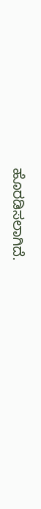ಹೊರಡಿಸಲಾಗಿದೆ.